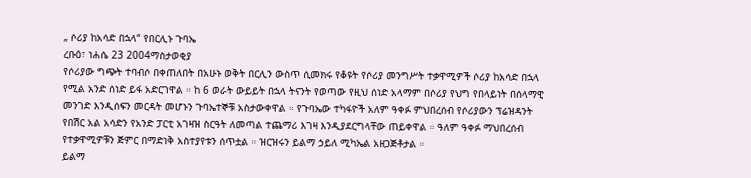„ ሶሪያ ከአሳድ በኋላ“ የበርሊኑ ጉባኤ
ረቡዕ፣ ነሐሴ 23 2004ማስታወቂያ
የሶሪያው ግጭት ተባብሶ በቀጠለበት በአሁኑ ወቅት በርሊን ውስጥ ሲመክሩ የቆዩት የሶሪያ መንግሥት ተቃዋሚዎች ሶሪያ ከአሳድ በኋላ የሚል አንድ ሰነድ ይፋ አድርገዋል ። ከ 6 ወራት ውይይት በኋላ ትናንት የወጣው የዚህ ሰነድ አላማም በሶሪያ የህግ የበላይነት በሰላማዊ መንገድ እንዲሰፍን መርዳት መሆኑን ጉባኤተኞቹ አስታውቀዋል ። የጉባኤው ተካፋዮች አለም ዓቀፉ ምህበረሰብ የሶሪያውን ፕሬዝዳንት የበሽር አል አሳድን የአንድ ፓርቲ አገዛዝ ስርዓት ለመጣል ተጨማሪ እገዛ እንዲያደርግላቸው ጠይቀዋል ። ዓለም ዓቀፉ ማህበረሰብ የተቃዋሚዎቹን ጅምር በማድነቅ አስተያየቱን ሰጥቷል ። ዝርዝሩን ይልማ ኃይለ ሚካኤል አዘጋጅቶታል ።
ይልማ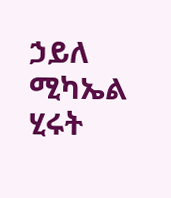ኃይለ ሚካኤል
ሂሩት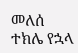መለሰ
ተክሌ የኋላ